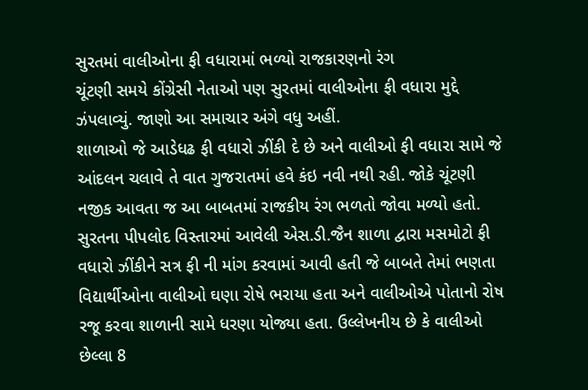સુરતમાં વાલીઓના ફી વધારામાં ભળ્યો રાજકારણનો રંગ
ચૂંટણી સમયે કોંગ્રેસી નેતાઓ પણ સુરતમાં વાલીઓના ફી વધારા મુદ્દે ઝંપલાવ્યું. જાણો આ સમાચાર અંગે વધુ અહીં.
શાળાઓ જે આડેધઢ ફી વધારો ઝીંકી દે છે અને વાલીઓ ફી વધારા સામે જે આંદલન ચલાવે તે વાત ગુજરાતમાં હવે કંઇ નવી નથી રહી. જોકે ચૂંટણી નજીક આવતા જ આ બાબતમાં રાજકીય રંગ ભળતો જોવા મળ્યો હતો. સુરતના પીપલોદ વિસ્તારમાં આવેલી એસ.ડી.જૈન શાળા દ્વારા મસમોટો ફી વધારો ઝીંકીને સત્ર ફી ની માંગ કરવામાં આવી હતી જે બાબતે તેમાં ભણતા વિદ્યાર્થીઓના વાલીઓ ઘણા રોષે ભરાયા હતા અને વાલીઓએ પોતાનો રોષ રજૂ કરવા શાળાની સામે ધરણા યોજ્યા હતા. ઉલ્લેખનીય છે કે વાલીઓ છેલ્લા 8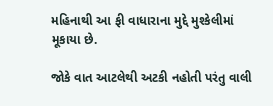મહિનાથી આ ફી વાધારાના મુદ્દે મુશ્કેલીમાં મૂકાયા છે.

જોકે વાત આટલેથી અટકી નહોતી પરંતુ વાલી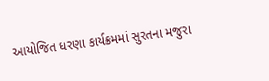આયોજિત ધરણા કાર્યક્રમમાં સુરતના મજુરા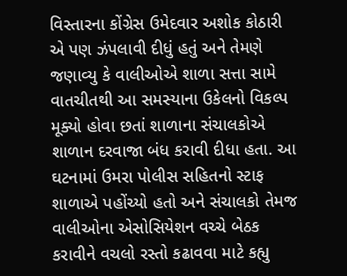વિસ્તારના કોંગ્રેસ ઉમેદવાર અશોક કોઠારી એ પણ ઝંપલાવી દીધું હતું અને તેમણે જણાવ્યુ કે વાલીઓએ શાળા સત્તા સામે વાતચીતથી આ સમસ્યાના ઉકેલનો વિકલ્પ મૂક્યો હોવા છતાં શાળાના સંચાલકોએ શાળાન દરવાજા બંધ કરાવી દીધા હતા. આ ઘટનામાં ઉમરા પોલીસ સહિતનો સ્ટાફ શાળાએ પહોંચ્યો હતો અને સંચાલકો તેમજ વાલીઓના એસોસિયેશન વચ્ચે બેઠક કરાવીને વચલો રસ્તો કઢાવવા માટે કહ્યુ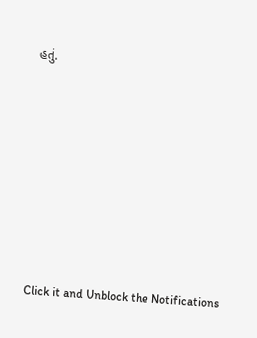હતું.












Click it and Unblock the Notifications